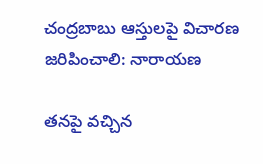చంద్రబాబు ఆస్తులపై విచారణ జరిపించాలి: నారాయణ

తనపై వచ్చిన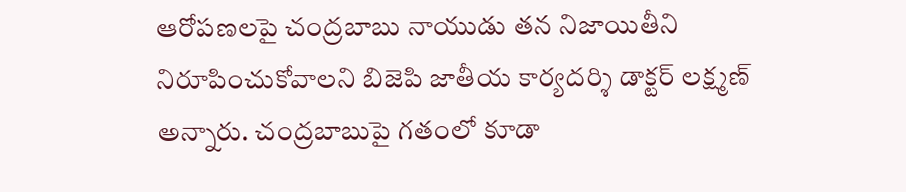ఆరోపణలపై చంద్రబాబు నాయుడు తన నిజాయితీని నిరూపించుకోవాలని బిజెపి జాతీయ కార్యదర్శి డాక్టర్ లక్ష్మణ్ అన్నారు. చంద్రబాబుపై గతంలో కూడా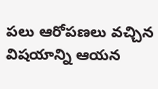పలు ఆరోపణలు వచ్చిన విషయాన్ని ఆయన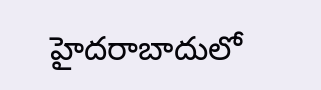హైదరాబాదులో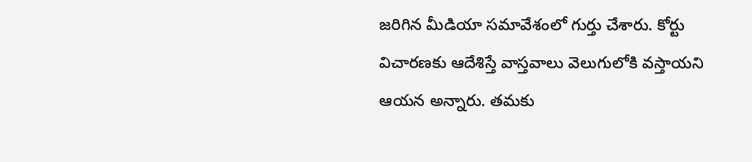జరిగిన మీడియా సమావేశంలో గుర్తు చేశారు. కోర్టు విచారణకు ఆదేశిస్తే వాస్తవాలు వెలుగులోకి వస్తాయని ఆయన అన్నారు. తమకు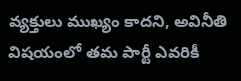వ్యక్తులు ముఖ్యం కాదని, అవినీతి విషయంలో తమ పార్టీ ఎవరికీ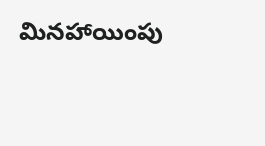మినహాయింపు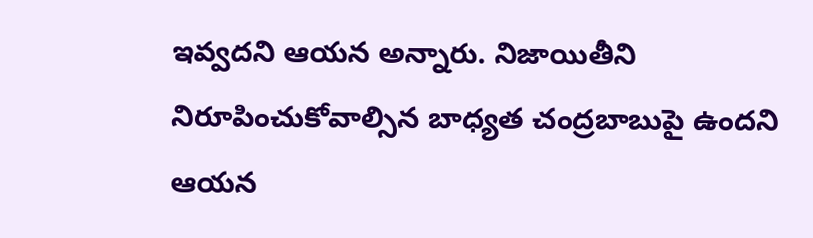ఇవ్వదని ఆయన అన్నారు. నిజాయితీని నిరూపించుకోవాల్సిన బాధ్యత చంద్రబాబుపై ఉందని ఆయన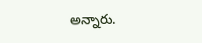అన్నారు.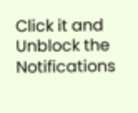Click it and Unblock the Notifications